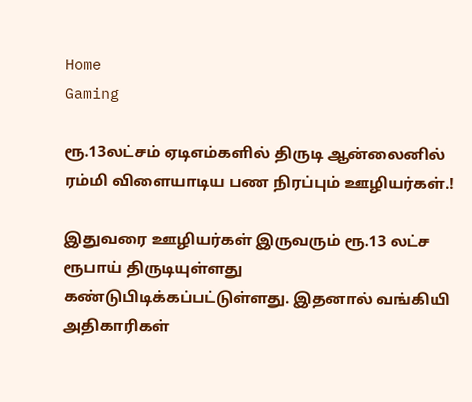Home
Gaming

ரூ.13லட்சம் ஏடிஎம்களில் திருடி ஆன்லைனில் ரம்மி விளையாடிய பண நிரப்பும் ஊழியர்கள்.!

இதுவரை ஊழியர்கள் இருவரும் ரூ.13 லட்ச ரூபாய் திருடியுள்ளது கண்டுபிடிக்கப்பட்டுள்ளது. இதனால் வங்கியி அதிகாரிகள்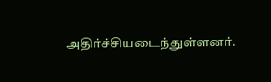அதிர்ச்சியடைந்துள்ளனர்.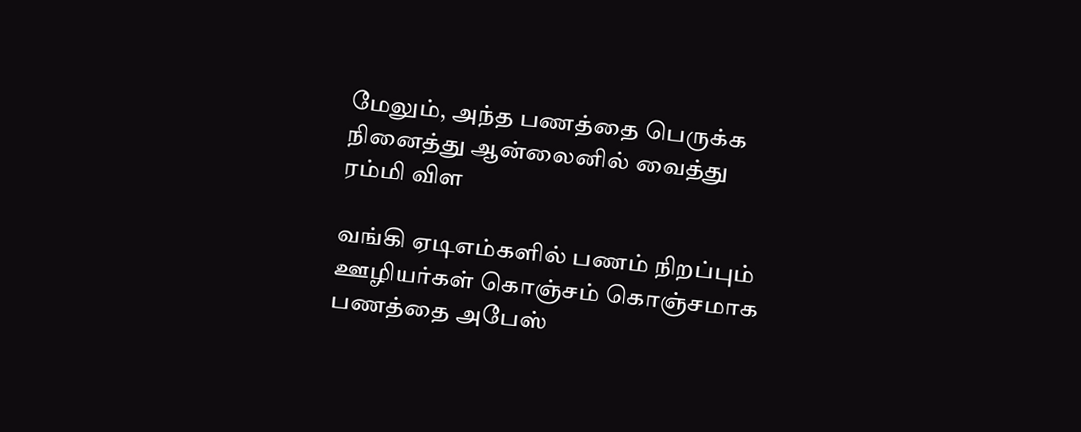மேலும், அந்த பணத்தை பெருக்க நினைத்து ஆன்லைனில் வைத்து ரம்மி விள

வங்கி ஏடிஎம்களில் பணம் நிறப்பும் ஊழியர்கள் கொஞ்சம் கொஞ்சமாக பணத்தை அபேஸ்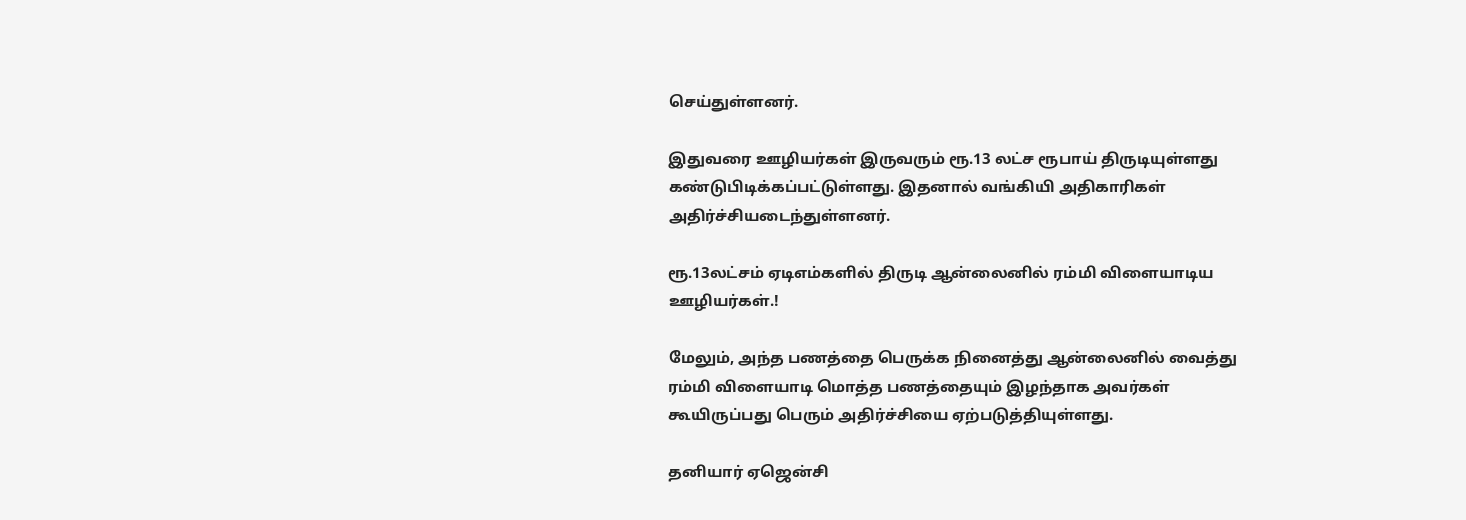செய்துள்ளனர்.

இதுவரை ஊழியர்கள் இருவரும் ரூ.13 லட்ச ரூபாய் திருடியுள்ளது கண்டுபிடிக்கப்பட்டுள்ளது. இதனால் வங்கியி அதிகாரிகள் அதிர்ச்சியடைந்துள்ளனர்.

ரூ.13லட்சம் ஏடிஎம்களில் திருடி ஆன்லைனில் ரம்மி விளையாடிய ஊழியர்கள்.!

மேலும், அந்த பணத்தை பெருக்க நினைத்து ஆன்லைனில் வைத்து ரம்மி விளையாடி மொத்த பணத்தையும் இழந்தாக அவர்கள் கூயிருப்பது பெரும் அதிர்ச்சியை ஏற்படுத்தியுள்ளது.

தனியார் ஏஜென்சி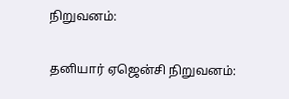நிறுவனம்:

தனியார் ஏஜென்சி நிறுவனம்: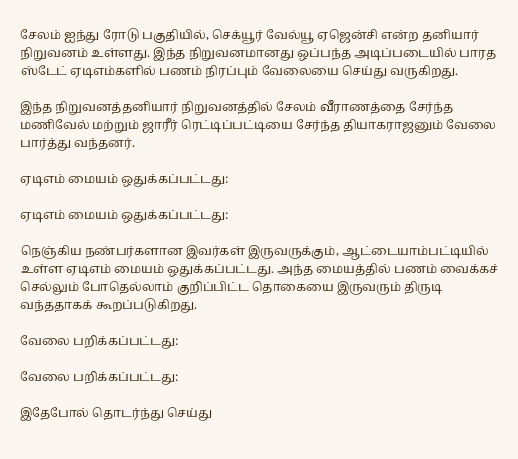சேலம் ஐந்து ரோடு பகுதியில், செக்யூர் வேல்யூ ஏஜென்சி என்ற தனியார் நிறுவனம் உள்ளது. இந்த நிறுவனமானது ஒப்பந்த அடிப்படையில் பாரத ஸ்டேட் ஏடிஎம்களில் பணம் நிரப்பும் வேலையை செய்து வருகிறது.

இந்த நிறுவனத்தனியார் நிறுவனத்தில் சேலம் வீராணத்தை சேர்ந்த மணிவேல் மற்றும் ஜாரீர் ரெட்டிப்பட்டியை சேர்ந்த தியாகராஜனும் வேலை பார்த்து வந்தனர்.

ஏடிஎம் மையம் ஒதுக்கப்பட்டது:

ஏடிஎம் மையம் ஒதுக்கப்பட்டது:

நெஞ்கிய நண்பர்களான இவர்கள் இருவருக்கும், ஆட்டையாம்பட்டியில் உள்ள ஏடிஎம் மையம் ஒதுக்கப்பட்டது. அந்த மையத்தில் பணம் வைக்கச் செல்லும் போதெல்லாம் குறிப்பிட்ட தொகையை இருவரும் திருடி வந்ததாகக் கூறப்படுகிறது.

வேலை பறிக்கப்பட்டது:

வேலை பறிக்கப்பட்டது:

இதேபோல் தொடர்ந்து செய்து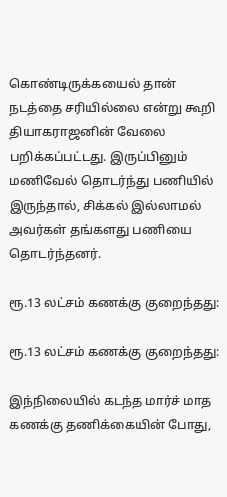கொண்டிருக்கயைல் தான் நடத்தை சரியில்லை என்று கூறி தியாகராஜனின் வேலை பறிக்கப்பட்டது. இருப்பினும் மணிவேல் தொடர்ந்து பணியில் இருந்தால், சிக்கல் இல்லாமல் அவர்கள் தங்களது பணியை தொடர்ந்தனர்.

ரூ.13 லட்சம் கணக்கு குறைந்தது:

ரூ.13 லட்சம் கணக்கு குறைந்தது:

இந்நிலையில் கடந்த மார்ச் மாத கணக்கு தணிக்கையின் போது,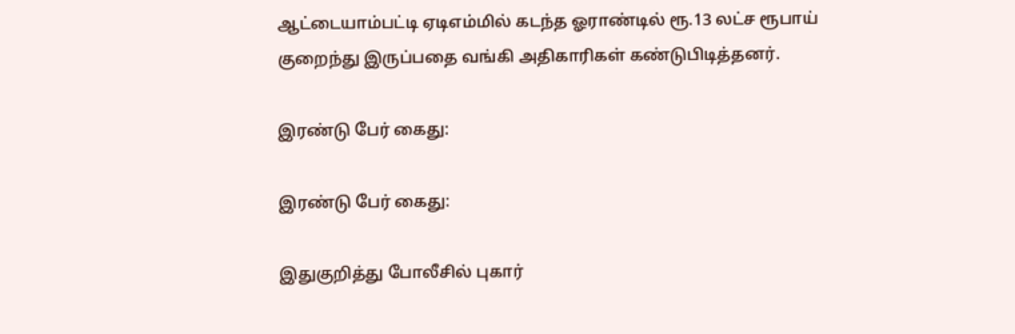ஆட்டையாம்பட்டி ஏடிஎம்மில் கடந்த ஓராண்டில் ரூ.13 லட்ச ரூபாய் குறைந்து இருப்பதை வங்கி அதிகாரிகள் கண்டுபிடித்தனர்.

இரண்டு பேர் கைது:

இரண்டு பேர் கைது:

இதுகுறித்து போலீசில் புகார்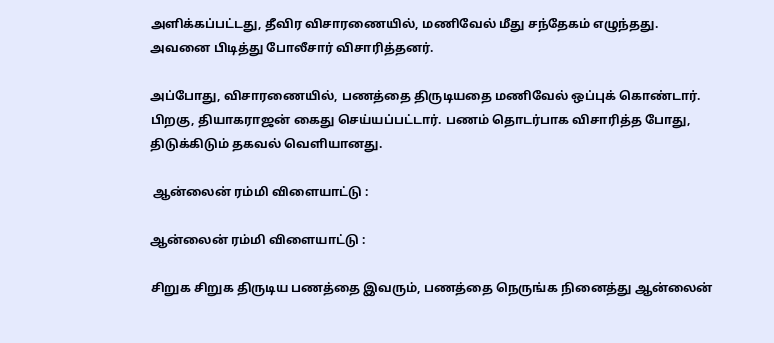அளிக்கப்பட்டது, தீவிர விசாரணையில், மணிவேல் மீது சந்தேகம் எழுந்தது. அவனை பிடித்து போலீசார் விசாரித்தனர்.

அப்போது, விசாரணையில், பணத்தை திருடியதை மணிவேல் ஒப்புக் கொண்டார். பிறகு, தியாகராஜன் கைது செய்யப்பட்டார். பணம் தொடர்பாக விசாரித்த போது, திடுக்கிடும் தகவல் வெளியானது.

 ஆன்லைன் ரம்மி விளையாட்டு :

ஆன்லைன் ரம்மி விளையாட்டு :

சிறுக சிறுக திருடிய பணத்தை இவரும், பணத்தை நெருங்க நினைத்து ஆன்லைன்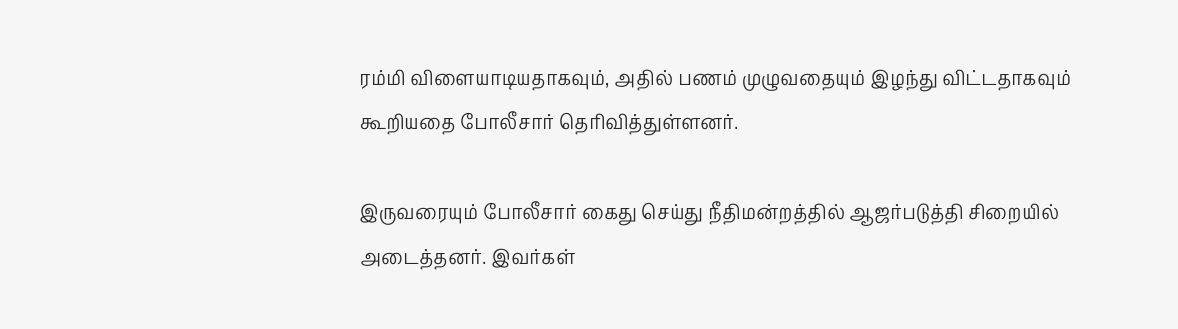ரம்மி விளையாடியதாகவும், அதில் பணம் முழுவதையும் இழந்து விட்டதாகவும் கூறியதை போலீசார் தெரிவித்துள்ளனர்.

இருவரையும் போலீசார் கைது செய்து நீதிமன்றத்தில் ஆஜர்படுத்தி சிறையில் அடைத்தனர். இவர்கள்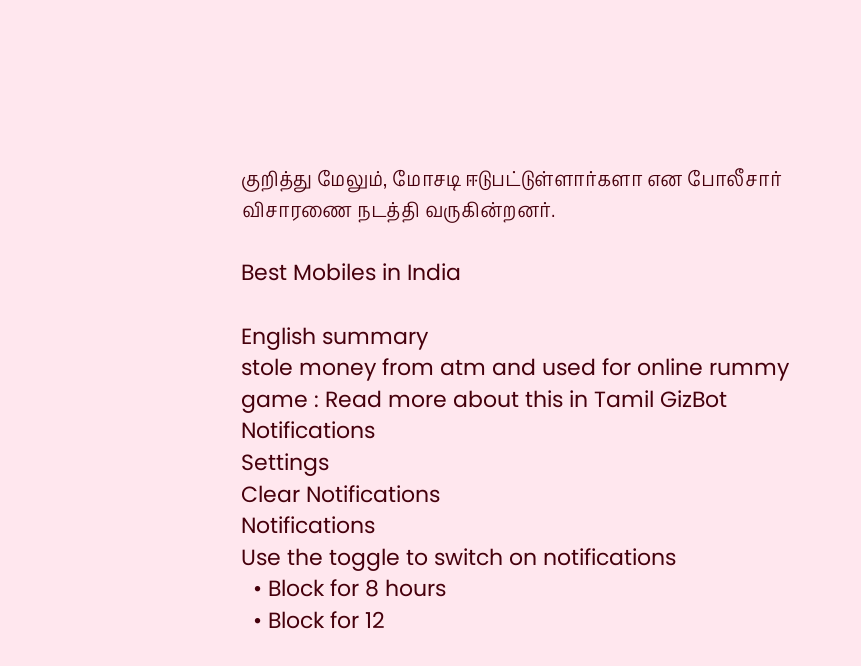குறித்து மேலும், மோசடி ஈடுபட்டுள்ளார்களா என போலீசார் விசாரணை நடத்தி வருகின்றனர்.

Best Mobiles in India

English summary
stole money from atm and used for online rummy game : Read more about this in Tamil GizBot
Notifications
Settings
Clear Notifications
Notifications
Use the toggle to switch on notifications
  • Block for 8 hours
  • Block for 12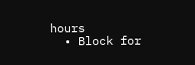hours
  • Block for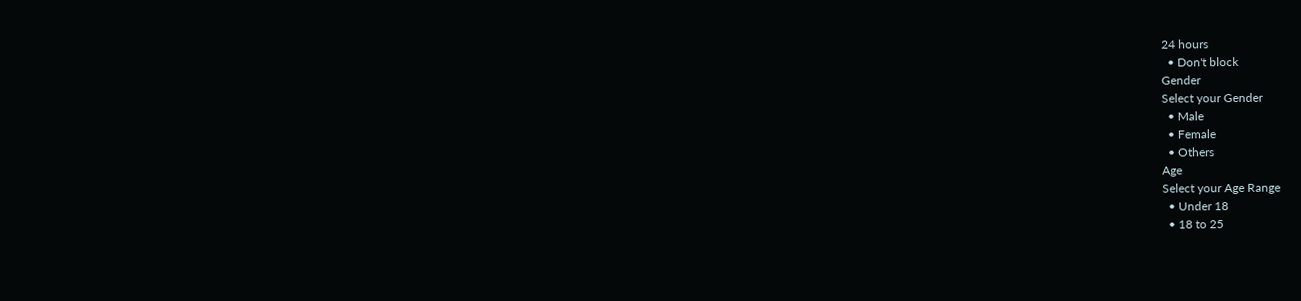24 hours
  • Don't block
Gender
Select your Gender
  • Male
  • Female
  • Others
Age
Select your Age Range
  • Under 18
  • 18 to 25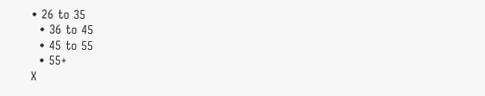• 26 to 35
  • 36 to 45
  • 45 to 55
  • 55+
X